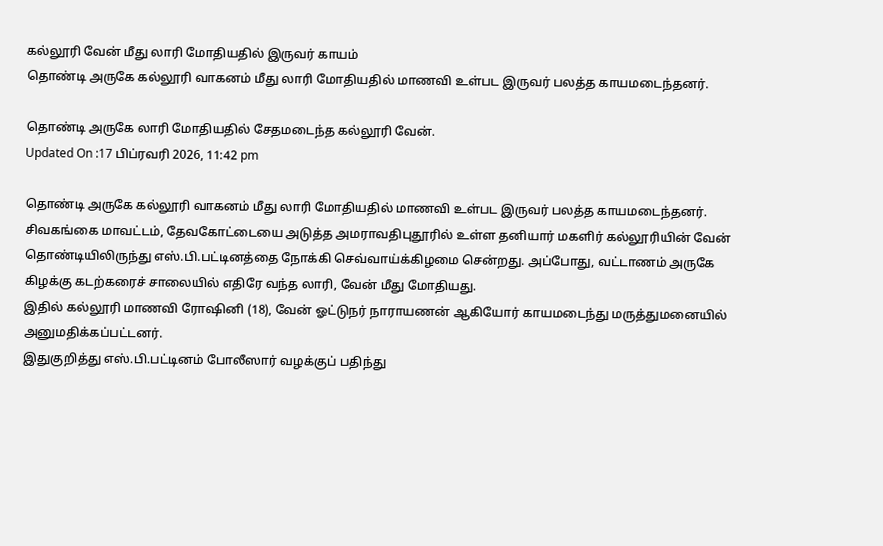கல்லூரி வேன் மீது லாரி மோதியதில் இருவர் காயம்
தொண்டி அருகே கல்லூரி வாகனம் மீது லாரி மோதியதில் மாணவி உள்பட இருவர் பலத்த காயமடைந்தனர்.

தொண்டி அருகே லாரி மோதியதில் சேதமடைந்த கல்லூரி வேன்.
Updated On :17 பிப்ரவரி 2026, 11:42 pm

தொண்டி அருகே கல்லூரி வாகனம் மீது லாரி மோதியதில் மாணவி உள்பட இருவர் பலத்த காயமடைந்தனர்.
சிவகங்கை மாவட்டம், தேவகோட்டையை அடுத்த அமராவதிபுதூரில் உள்ள தனியார் மகளிர் கல்லூரியின் வேன் தொண்டியிலிருந்து எஸ்.பி.பட்டினத்தை நோக்கி செவ்வாய்க்கிழமை சென்றது. அப்போது, வட்டாணம் அருகே கிழக்கு கடற்கரைச் சாலையில் எதிரே வந்த லாரி, வேன் மீது மோதியது.
இதில் கல்லூரி மாணவி ரோஷினி (18), வேன் ஓட்டுநர் நாராயணன் ஆகியோர் காயமடைந்து மருத்துமனையில் அனுமதிக்கப்பட்டனர்.
இதுகுறித்து எஸ்.பி.பட்டினம் போலீஸார் வழக்குப் பதிந்து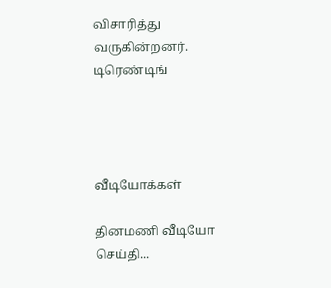விசாரித்து வருகின்றனர்.
டிரெண்டிங்




வீடியோக்கள்

தினமணி வீடியோ செய்தி...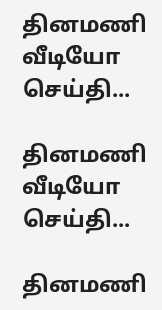தினமணி வீடியோ செய்தி...

தினமணி வீடியோ செய்தி...

தினமணி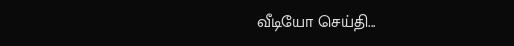வீடியோ செய்தி...